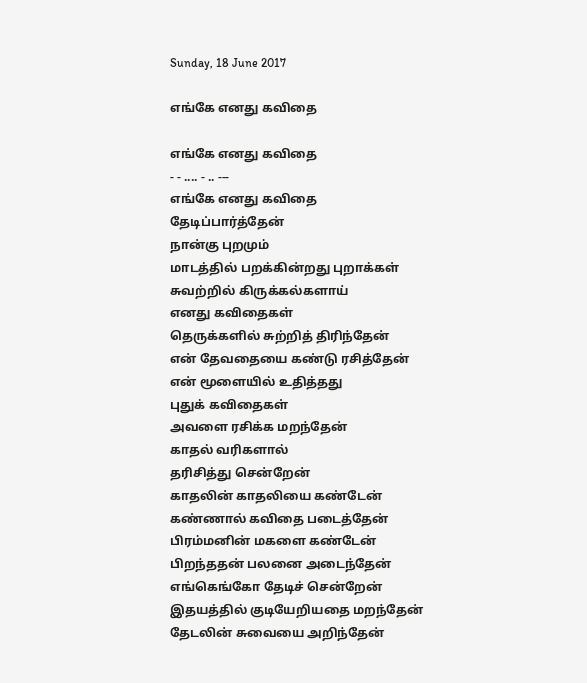Sunday, 18 June 2017

எங்கே எனது கவிதை

எங்கே எனது கவிதை
- - .... - .. ---
எங்கே எனது கவிதை
தேடிப்பார்த்தேன்
நான்கு புறமும்
மாடத்தில் பறக்கின்றது புறாக்கள்
சுவற்றில் கிருக்கல்களாய்
எனது கவிதைகள்
தெருக்களில் சுற்றித் திரிந்தேன்
என் தேவதையை கண்டு ரசித்தேன்
என் மூளையில் உதித்தது
புதுக் கவிதைகள்
அவளை ரசிக்க மறந்தேன்
காதல் வரிகளால்
தரிசித்து சென்றேன்
காதலின் காதலியை கண்டேன்
கண்ணால் கவிதை படைத்தேன்
பிரம்மனின் மகளை கண்டேன்
பிறந்ததன் பலனை அடைந்தேன்
எங்கெங்கோ தேடிச் சென்றேன்
இதயத்தில் குடியேறியதை மறந்தேன்
தேடலின் சுவையை அறிந்தேன்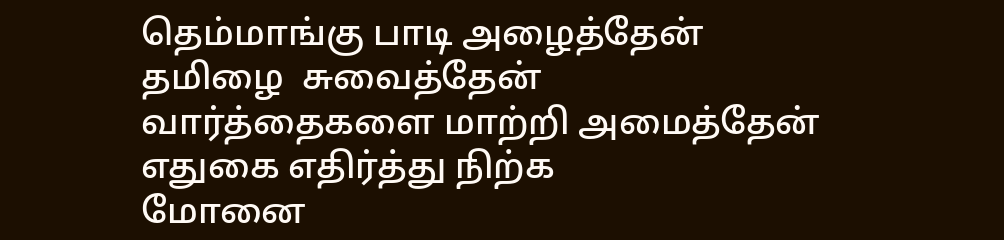தெம்மாங்கு பாடி அழைத்தேன்
தமிழை  சுவைத்தேன்
வார்த்தைகளை மாற்றி அமைத்தேன்
எதுகை எதிர்த்து நிற்க
மோனை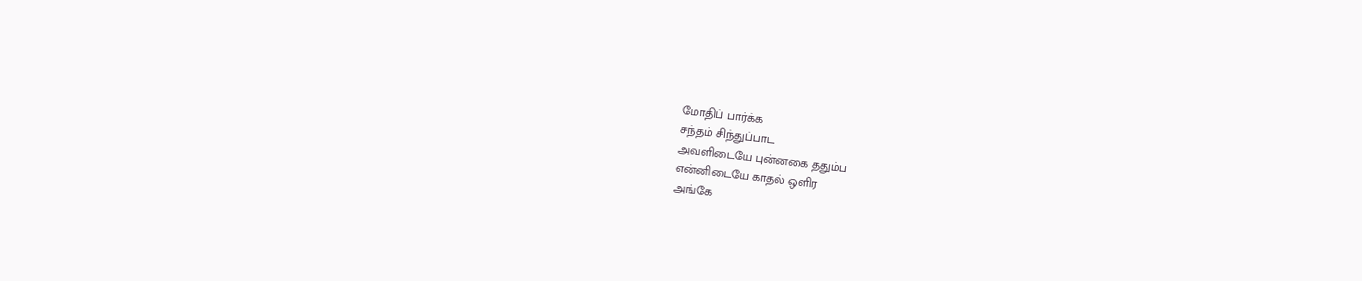மோதிப் பார்க்க
சந்தம் சிந்துப்பாட
அவளிடையே புன்னகை ததும்ப
என்னிடையே காதல் ஒளிர
அங்கே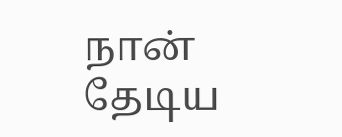நான் தேடிய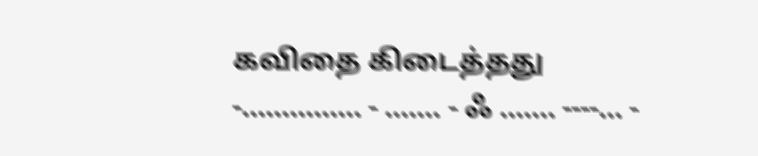கவிதை கிடைத்தது
-............... - ....... - ஃ ....... ----... -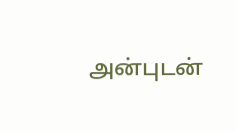அன்புடன்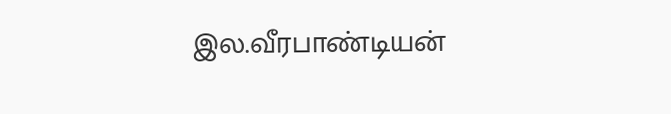இல.வீரபாண்டியன்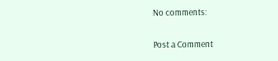No comments:

Post a Comment